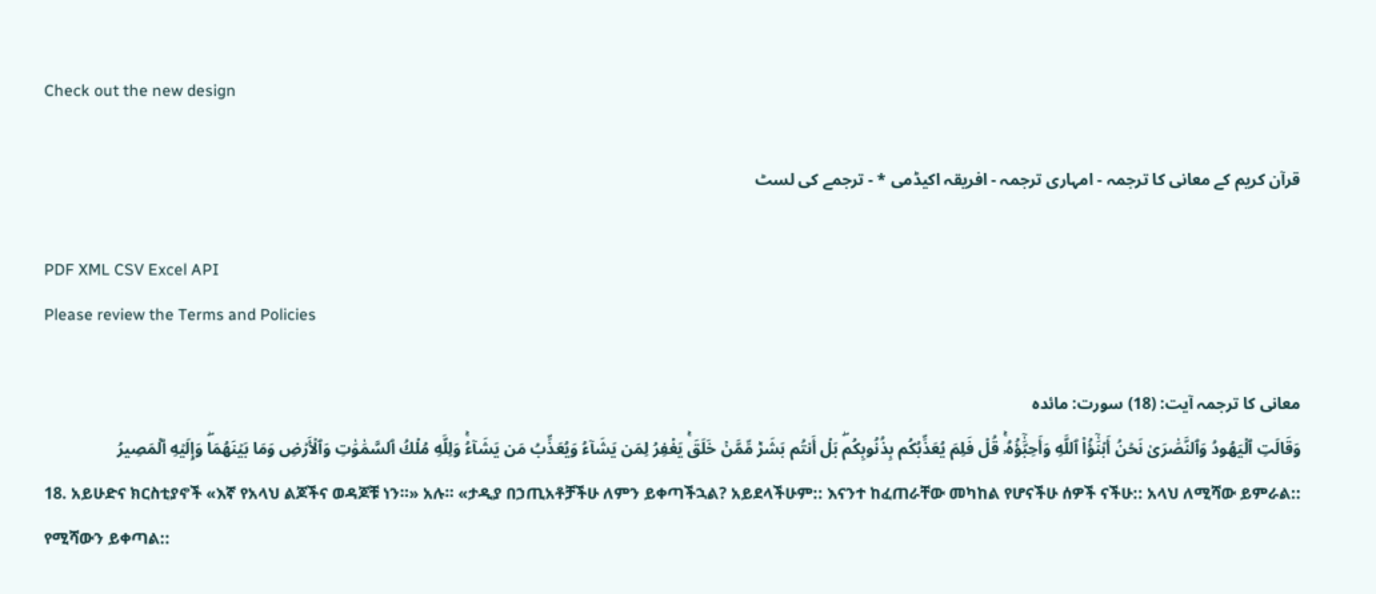Check out the new design

قرآن کریم کے معانی کا ترجمہ - امہاری ترجمہ - افریقہ اکیڈمی * - ترجمے کی لسٹ

PDF XML CSV Excel API
Please review the Terms and Policies

معانی کا ترجمہ آیت: (18) سورت: مائدہ
وَقَالَتِ ٱلۡيَهُودُ وَٱلنَّصَٰرَىٰ نَحۡنُ أَبۡنَٰٓؤُاْ ٱللَّهِ وَأَحِبَّٰٓؤُهُۥۚ قُلۡ فَلِمَ يُعَذِّبُكُم بِذُنُوبِكُمۖ بَلۡ أَنتُم بَشَرٞ مِّمَّنۡ خَلَقَۚ يَغۡفِرُ لِمَن يَشَآءُ وَيُعَذِّبُ مَن يَشَآءُۚ وَلِلَّهِ مُلۡكُ ٱلسَّمَٰوَٰتِ وَٱلۡأَرۡضِ وَمَا بَيۡنَهُمَاۖ وَإِلَيۡهِ ٱلۡمَصِيرُ
18. አይሁድና ክርስቲያኖች «እኛ የአላህ ልጆችና ወዳጆቹ ነን።» አሉ። «ታዲያ በኃጢአቶቻችሁ ለምን ይቀጣችኋል? አይደላችሁም:: እናንተ ከፈጠራቸው መካከል የሆናችሁ ሰዎች ናችሁ:: አላህ ለሚሻው ይምራል:: የሚሻውን ይቀጣል::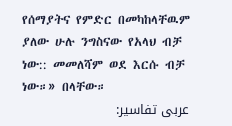የሰማያትና የምድር በመካከላቸዉም ያለው ሁሉ ንግስናው የአላህ ብቻ ነው:: መመለሻም ወደ እርሱ ብቻ ነው።» በላቸው።
عربی تفاسیر: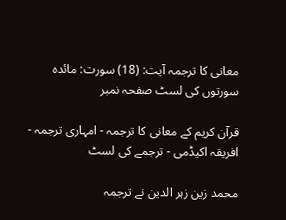معانی کا ترجمہ آیت: (18) سورت: مائدہ
سورتوں کی لسٹ صفحہ نمبر

قرآن کریم کے معانی کا ترجمہ - امہاری ترجمہ - افریقہ اکیڈمی - ترجمے کی لسٹ

محمد زین زہر الدین نے ترجمہ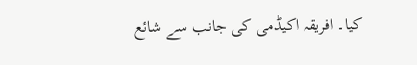کیا۔ افریقہ اکیڈمی کی جانب سے شائع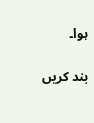ہوا۔

بند کریں